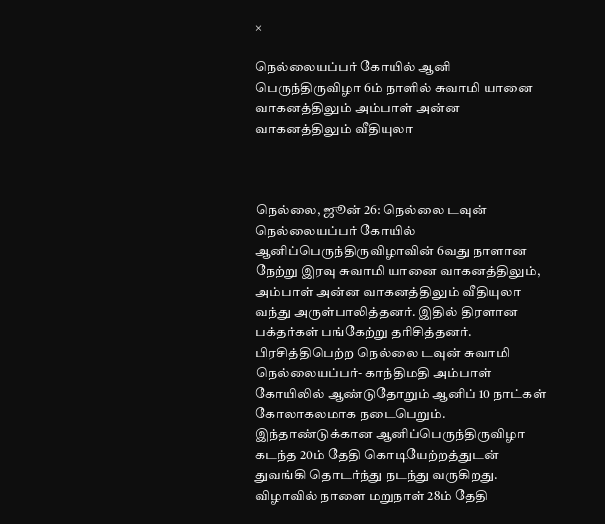×

நெல்லையப்பர் கோயில் ஆனி பெருந்திருவிழா 6ம் நாளில் சுவாமி யானை வாகனத்திலும் அம்பாள் அன்ன வாகனத்திலும் வீதியுலா



நெல்லை, ஜூன் 26: நெல்லை டவுன் நெல்லையப்பர் கோயில் ஆனிப்பெருந்திருவிழாவின் 6வது நாளான நேற்று இரவு சுவாமி யானை வாகனத்திலும், அம்பாள் அன்ன வாகனத்திலும் வீதியுலா வந்து அருள்பாலித்தனர். இதில் திரளான பக்தர்கள் பங்கேற்று தரிசித்தனர். பிரசித்திபெற்ற நெல்லை டவுன் சுவாமி நெல்லையப்பர்- காந்திமதி அம்பாள் கோயிலில் ஆண்டுதோறும் ஆனிப் 10 நாட்கள் கோலாகலமாக நடைபெறும். இந்தாண்டுக்கான ஆனிப்பெருந்திருவிழா கடந்த 20ம் தேதி கொடியேற்றத்துடன் துவங்கி தொடர்ந்து நடந்து வருகிறது. விழாவில் நாளை மறுநாள் 28ம் தேதி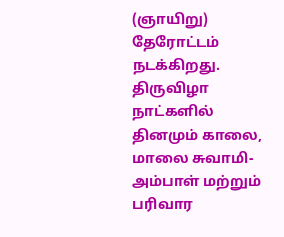(ஞாயிறு) தேரோட்டம் நடக்கிறது. திருவிழா நாட்களில் தினமும் காலை, மாலை சுவாமி- அம்பாள் மற்றும் பரிவார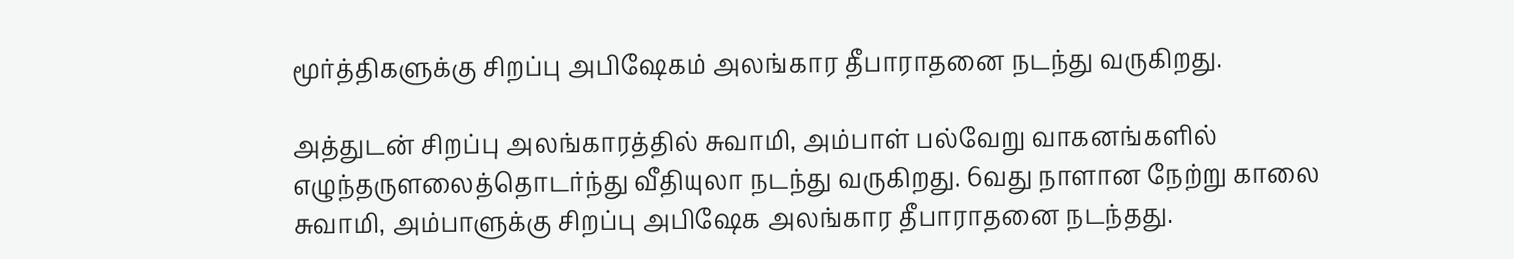மூர்த்திகளுக்கு சிறப்பு அபிஷேகம் அலங்கார தீபாராதனை நடந்து வருகிறது.

அத்துடன் சிறப்பு அலங்காரத்தில் சுவாமி, அம்பாள் பல்வேறு வாகனங்களில் எழுந்தருளலைத்தொடர்ந்து வீதியுலா நடந்து வருகிறது. 6வது நாளான நேற்று காலை சுவாமி, அம்பாளுக்கு சிறப்பு அபிஷேக அலங்கார தீபாராதனை நடந்தது.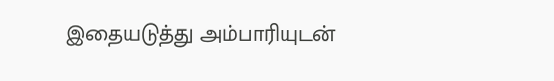இதையடுத்து அம்பாரியுடன்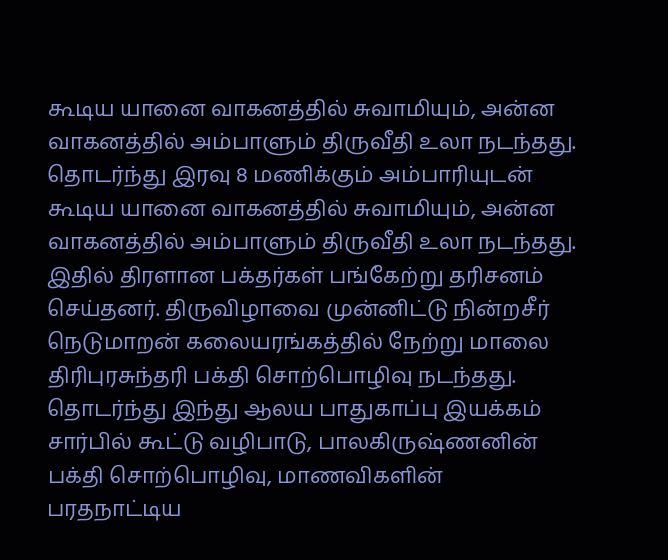கூடிய யானை வாகனத்தில் சுவாமியும், அன்ன வாகனத்தில் அம்பாளும் திருவீதி உலா நடந்தது. தொடர்ந்து இரவு 8 மணிக்கும் அம்பாரியுடன் கூடிய யானை வாகனத்தில் சுவாமியும், அன்ன வாகனத்தில் அம்பாளும் திருவீதி உலா நடந்தது. இதில் திரளான பக்தர்கள் பங்கேற்று தரிசனம் செய்தனர். திருவிழாவை முன்னிட்டு நின்றசீர் நெடுமாறன் கலையரங்கத்தில் நேற்று மாலை திரிபுரசுந்தரி பக்தி சொற்பொழிவு நடந்தது. தொடர்ந்து இந்து ஆலய பாதுகாப்பு இயக்கம் சார்பில் கூட்டு வழிபாடு, பாலகிருஷ்ணனின் பக்தி சொற்பொழிவு, மாணவிகளின் பரதநாட்டிய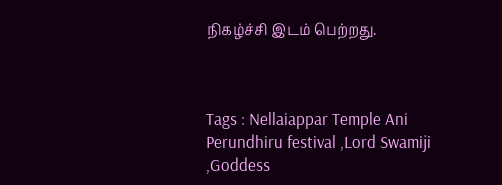நிகழ்ச்சி இடம் பெற்றது.



Tags : Nellaiappar Temple Ani Perundhiru festival ,Lord Swamiji ,Goddess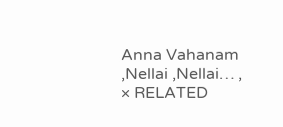Anna Vahanam ,Nellai ,Nellai… ,
× RELATED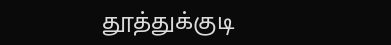தூத்துக்குடி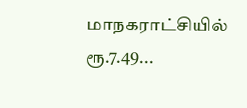மாநகராட்சியில் ரூ.7.49...